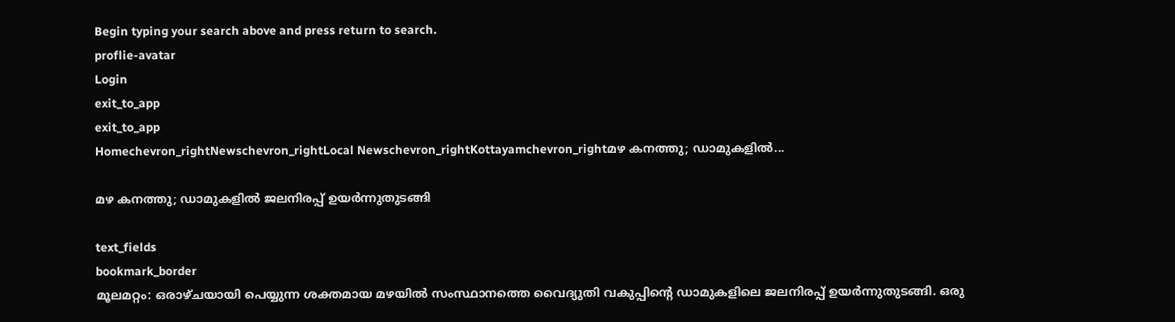Begin typing your search above and press return to search.
proflie-avatar
Login
exit_to_app
exit_to_app
Homechevron_rightNewschevron_rightLocal Newschevron_rightKottayamchevron_rightമഴ കനത്തു; ഡാമുകളിൽ...

മഴ കനത്തു; ഡാമുകളിൽ ജലനിരപ്പ് ഉയർന്നുതുടങ്ങി

text_fields
bookmark_border
മൂലമറ്റം: ഒരാഴ്ചയായി പെയ്യുന്ന ശക്തമായ മഴയിൽ സംസ്ഥാനത്തെ വൈദ്യുതി വകുപ്പിന്‍റെ ഡാമുകളിലെ ജലനിരപ്പ് ഉയർന്നുതുടങ്ങി. ഒരു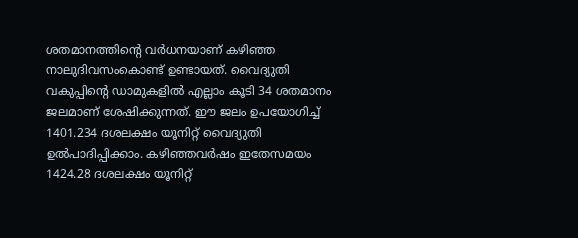ശതമാനത്തിന്‍റെ വർധനയാണ് കഴിഞ്ഞ നാലുദിവസംകൊണ്ട് ഉണ്ടായത്. വൈദ്യുതി വകുപ്പിന്‍റെ ഡാമുകളിൽ എല്ലാം കൂടി 34 ശതമാനം ജലമാണ് ശേഷിക്കുന്നത്. ഈ ജലം ഉപയോഗിച്ച് 1401.234 ദശലക്ഷം യൂനിറ്റ് വൈദ്യുതി ഉൽപാദിപ്പിക്കാം. കഴിഞ്ഞവർഷം ഇതേസമയം 1424.28 ദശലക്ഷം യൂനിറ്റ്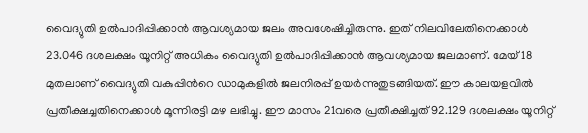വൈദ്യുതി ഉൽപാദിപ്പിക്കാൻ ആവശ്യമായ ജലം അവശേഷിച്ചിരുന്നു. ഇത് നിലവിലേതിനെക്കാൾ 23.046 ദശലക്ഷം യൂനിറ്റ് അധികം വൈദ്യുതി ഉൽപാദിപ്പിക്കാൻ ആവശ്യമായ ജലമാണ്. മേയ് 18 മുതലാണ് വൈദ്യുതി വകുപ്പിന്‍റെ ഡാമുകളിൽ ജലനിരപ്പ് ഉയർന്നുതുടങ്ങിയത്. ഈ കാലയളവിൽ പ്രതീക്ഷച്ചതിനെക്കാൾ മൂന്നിരട്ടി മഴ ലഭിച്ചു. ഈ മാസം 21വരെ പ്രതീക്ഷിച്ചത് 92.129 ദശലക്ഷം യൂനിറ്റ്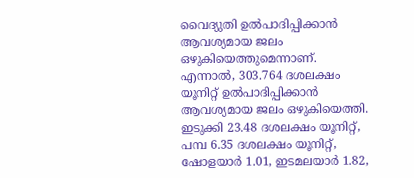വൈദ്യുതി ഉൽപാദിപ്പിക്കാൻ ആവശ്യമായ ജലം ഒഴുകിയെത്തുമെന്നാണ്. എന്നാൽ, 303.764 ദശലക്ഷം യൂനിറ്റ് ഉൽപാദിപ്പിക്കാൻ ആവശ്യമായ ജലം ഒഴുകിയെത്തി. ഇടുക്കി 23.48 ദശലക്ഷം യൂനിറ്റ്, പമ്പ 6.35 ദശലക്ഷം യൂനിറ്റ്, ഷോളയാർ 1.01, ഇടമലയാർ 1.82,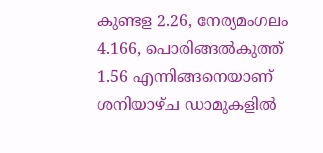കുണ്ടള 2.26, നേര്യമംഗലം 4.166, പൊരിങ്ങൽകുത്ത് 1.56 എന്നിങ്ങനെയാണ് ശനിയാഴ്ച ഡാമുകളിൽ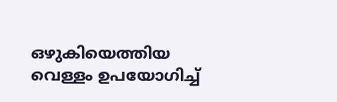ഒഴുകിയെത്തിയ വെള്ളം ഉപയോഗിച്ച്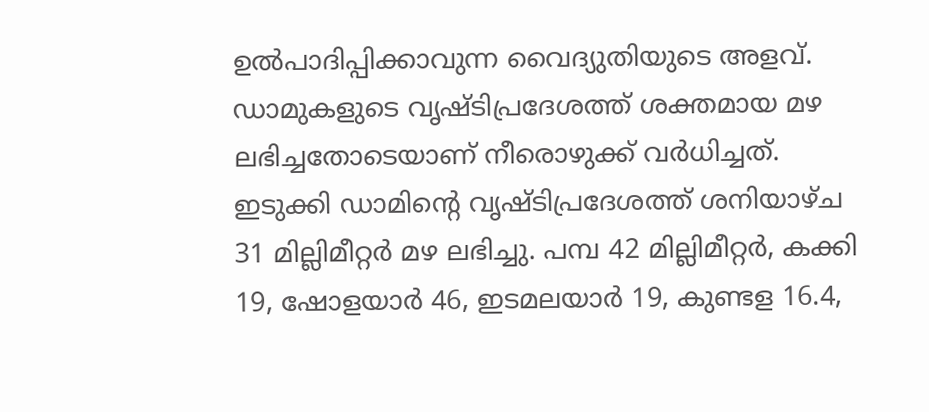ഉൽപാദിപ്പിക്കാവുന്ന വൈദ്യുതിയുടെ അളവ്. ഡാമുകളുടെ വൃഷ്ടിപ്രദേശത്ത് ശക്തമായ മഴ ലഭിച്ചതോടെയാണ് നീരൊഴുക്ക് വർധിച്ചത്. ഇടുക്കി ഡാമിന്‍റെ വൃഷ്ടിപ്രദേശത്ത് ശനിയാഴ്ച 31 മില്ലിമീറ്റർ മഴ ലഭിച്ചു. പമ്പ 42 മില്ലിമീറ്റർ, കക്കി 19, ഷോളയാർ 46, ഇടമലയാർ 19, കുണ്ടള 16.4,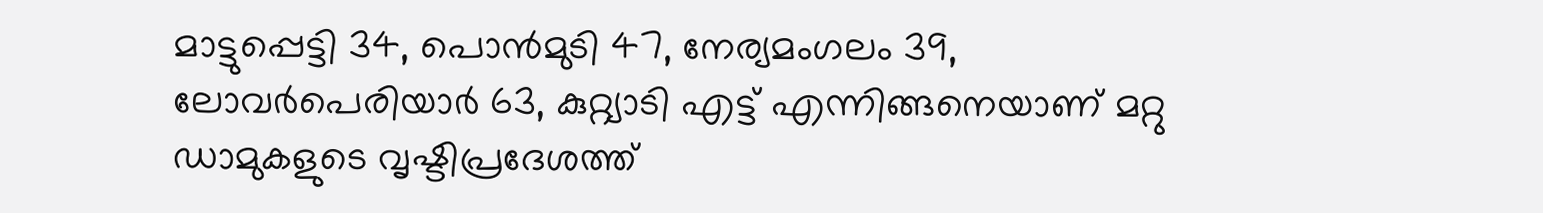മാട്ടുപ്പെട്ടി 34, പൊൻമുടി 47, നേര്യമംഗലം 39, ലോവർപെരിയാർ 63, കുറ്റ്യാടി എട്ട് എന്നിങ്ങനെയാണ് മറ്റു ഡാമുകളുടെ വൃഷ്ടിപ്രദേശത്ത്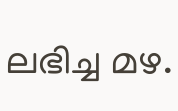ലഭിച്ച മഴ.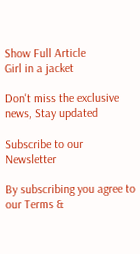Show Full Article
Girl in a jacket

Don't miss the exclusive news, Stay updated

Subscribe to our Newsletter

By subscribing you agree to our Terms &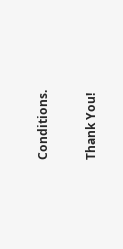Conditions.

Thank You!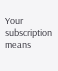Your subscription means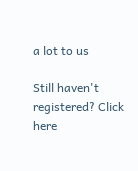a lot to us

Still haven't registered? Click here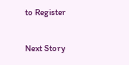to Register

Next Story